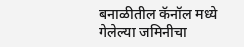बनाळीतील कॅनॉल मध्ये गेलेल्या जमिनीचा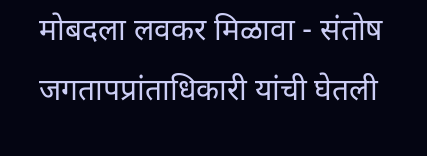मोबदला लवकर मिळावा - संतोष जगतापप्रांताधिकारी यांची घेतली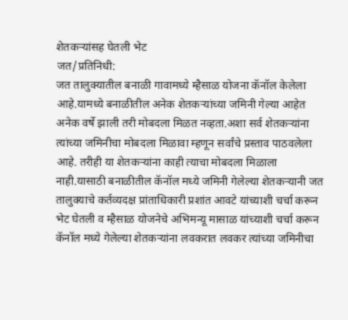शेतकऱ्यांसह घेतली भेट
जत/प्रतिनिधी:
जत तालुक्यातील बनाळी गावामध्ये म्हैसाळ योजना कॅनॉल केलेला आहे.यामध्ये बनाळीतील अनेक शेतकऱ्यांच्या जमिनी गेल्या आहेत अनेक वर्षे झाली तरी मोबदला मिळत नव्हता.अशा सर्व शेतकऱ्यांना त्यांच्या जमिनीचा मोबदला मिळावा म्हणून सर्वांचे प्रस्ताव पाठवलेला आहे. तरीही या शेतकऱ्यांना काही त्याचा मोबदला मिळाला नाही.यासाठी बनाळीतील कॅनॉल मध्ये जमिनी गेलेल्या शेतकऱ्यानी जत तालुक्याचे कर्तव्यदक्ष प्रांताधिकारी प्रशांत आवटे यांच्याशी चर्चा करून भेट घेतली व म्हैसाळ योजनेचे अभिमन्यू मासाळ यांच्याशी चर्चा करून कॅनॉल मध्ये गेलेल्या शेतकऱ्यांना लवकरात लवकर त्यांच्या जमिनीचा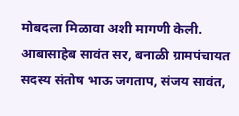मोबदला मिळावा अशी मागणी केली.
आबासाहेब सावंत सर, बनाळी ग्रामपंचायत सदस्य संतोष भाऊ जगताप, संजय सावंत,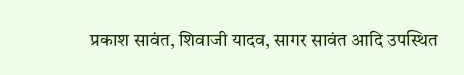प्रकाश सावंत, शिवाजी यादव, सागर सावंत आदि उपस्थित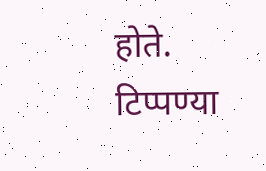होते.
टिप्पण्या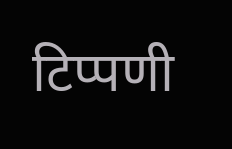टिप्पणी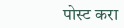पोस्ट करा